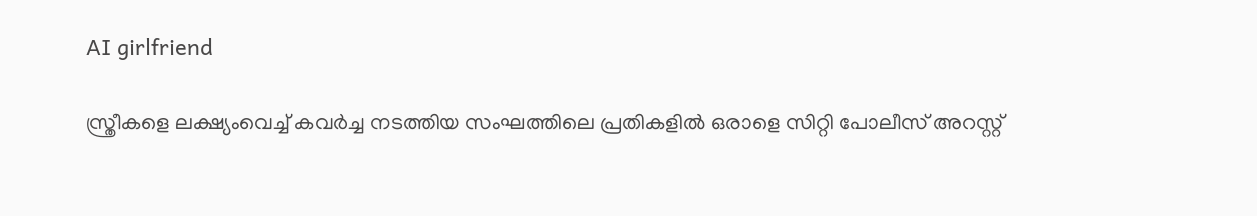AI girlfriend

സ്ത്രീകളെ ലക്ഷ്യംവെച്ച് കവർച്ച നടത്തിയ സംഘത്തിലെ പ്രതികളിൽ ഒരാളെ സിറ്റി പോലീസ് അറസ്റ്റ്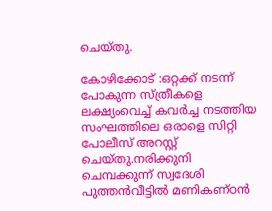ചെയ്തു.

കോഴിക്കോട് :ഒറ്റക്ക് നടന്ന് പോകുന്ന സ്ത്രീകളെ ലക്ഷ്യംവെച്ച് കവർച്ച നടത്തിയ സംഘത്തിലെ ഒരാളെ സിറ്റി പോലീസ് അറസ്റ്റ് ചെയ്തു.നരിക്കുനി ചെമ്പക്കുന്ന് സ്വദേശി പുത്തൻവീട്ടിൽ മണികണ്ഠൻ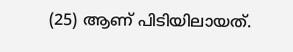(25) ആണ് പിടിയിലായത്.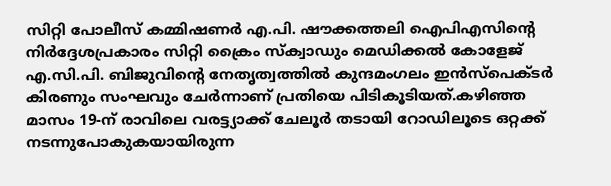സിറ്റി പോലീസ് കമ്മിഷണർ എ.പി. ഷൗക്കത്തലി ഐപിഎസിന്റെ നിർദ്ദേശപ്രകാരം സിറ്റി ക്രൈം സ്‌ക്വാഡും മെഡിക്കൽ കോളേജ് എ.സി.പി. ബിജുവിന്റെ നേതൃത്വത്തിൽ കുന്ദമംഗലം ഇൻസ്പെക്ടർ കിരണും സംഘവും ചേർന്നാണ് പ്രതിയെ പിടികൂടിയത്.കഴിഞ്ഞ മാസം 19-ന് രാവിലെ വരട്ട്യാക്ക് ചേലൂർ തടായി റോഡിലൂടെ ഒറ്റക്ക് നടന്നുപോകുകയായിരുന്ന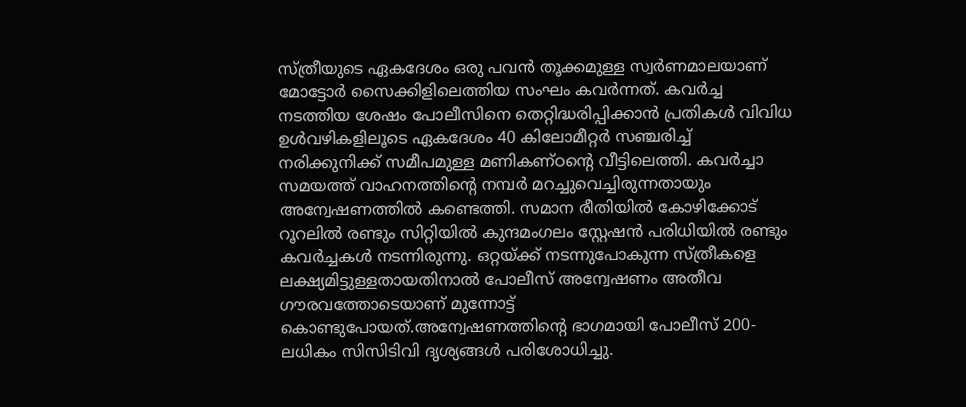സ്ത്രീയുടെ ഏകദേശം ഒരു പവൻ തൂക്കമുള്ള സ്വർണമാലയാണ് മോട്ടോർ സൈക്കിളിലെത്തിയ സംഘം കവർന്നത്. കവർച്ച നടത്തിയ ശേഷം പോലീസിനെ തെറ്റിദ്ധരിപ്പിക്കാൻ പ്രതികൾ വിവിധ ഉൾവഴികളിലൂടെ ഏകദേശം 40 കിലോമീറ്റർ സഞ്ചരിച്ച് നരിക്കുനിക്ക് സമീപമുള്ള മണികണ്ഠന്റെ വീട്ടിലെത്തി. കവർച്ചാ സമയത്ത് വാഹനത്തിന്റെ നമ്പർ മറച്ചുവെച്ചിരുന്നതായും അന്വേഷണത്തിൽ കണ്ടെത്തി. സമാന രീതിയിൽ കോഴിക്കോട് റൂറലിൽ രണ്ടും സിറ്റിയിൽ കുന്ദമംഗലം സ്റ്റേഷൻ പരിധിയിൽ രണ്ടും കവർച്ചകൾ നടന്നിരുന്നു. ഒറ്റയ്ക്ക് നടന്നുപോകുന്ന സ്ത്രീകളെ ലക്ഷ്യമിട്ടുള്ളതായതിനാൽ പോലീസ് അന്വേഷണം അതീവ ഗൗരവത്തോടെയാണ് മുന്നോട്ട് കൊണ്ടുപോയത്.അന്വേഷണത്തിന്റെ ഭാഗമായി പോലീസ് 200-ലധികം സിസിടിവി ദൃശ്യങ്ങൾ പരിശോധിച്ചു.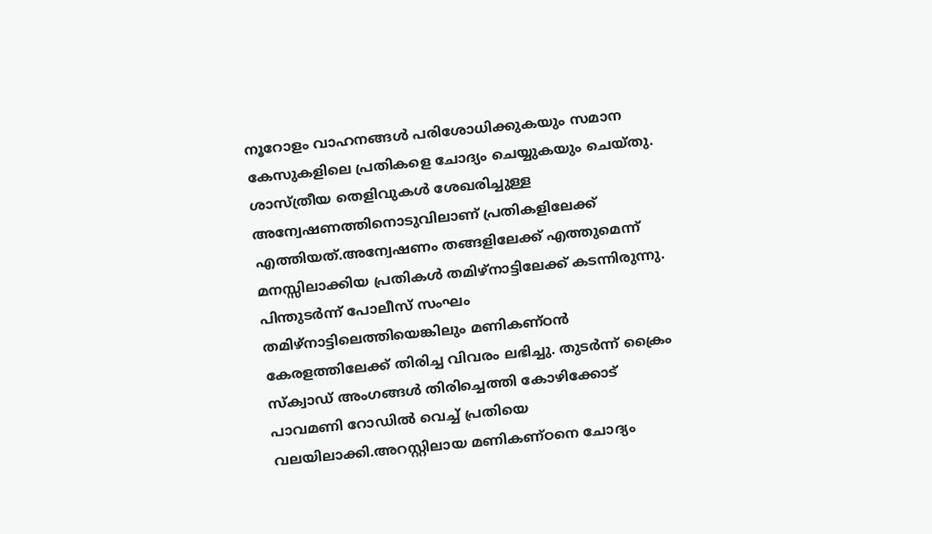നൂറോളം വാഹനങ്ങൾ പരിശോധിക്കുകയും സമാന കേസുകളിലെ പ്രതികളെ ചോദ്യം ചെയ്യുകയും ചെയ്തു. ശാസ്ത്രീയ തെളിവുകൾ ശേഖരിച്ചുള്ള അന്വേഷണത്തിനൊടുവിലാണ് പ്രതികളിലേക്ക് എത്തിയത്.അന്വേഷണം തങ്ങളിലേക്ക് എത്തുമെന്ന് മനസ്സിലാക്കിയ പ്രതികൾ തമിഴ്നാട്ടിലേക്ക് കടന്നിരുന്നു. പിന്തുടർന്ന് പോലീസ് സംഘം തമിഴ്നാട്ടിലെത്തിയെങ്കിലും മണികണ്ഠൻ കേരളത്തിലേക്ക് തിരിച്ച വിവരം ലഭിച്ചു. തുടർന്ന് ക്രൈം സ്‌ക്വാഡ് അംഗങ്ങൾ തിരിച്ചെത്തി കോഴിക്കോട് പാവമണി റോഡിൽ വെച്ച് പ്രതിയെ വലയിലാക്കി.അറസ്റ്റിലായ മണികണ്ഠനെ ചോദ്യം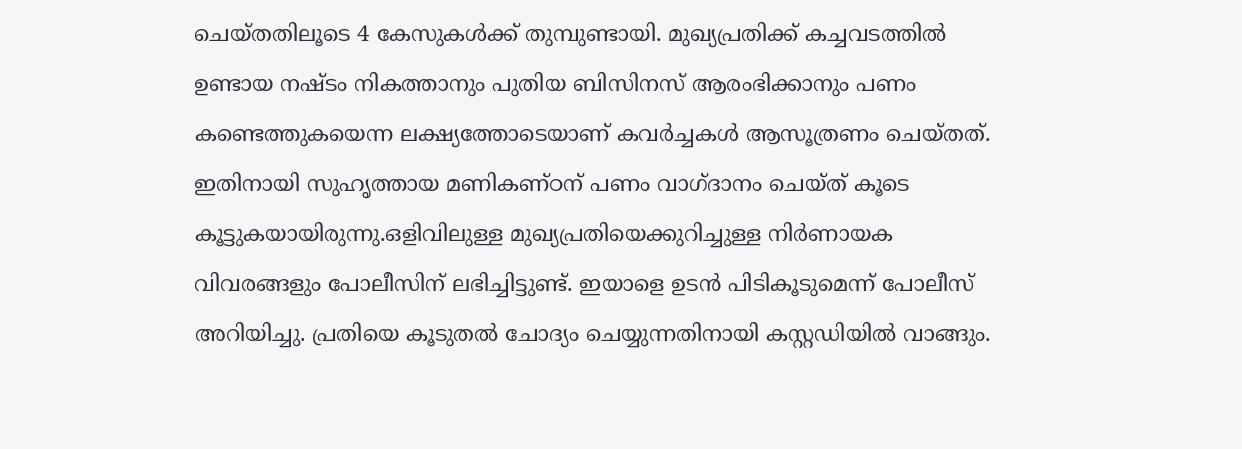ചെയ്തതിലൂടെ 4 കേസുകൾക്ക് തുമ്പുണ്ടായി. മുഖ്യപ്രതിക്ക് കച്ചവടത്തിൽ ഉണ്ടായ നഷ്ടം നികത്താനും പുതിയ ബിസിനസ് ആരംഭിക്കാനും പണം കണ്ടെത്തുകയെന്ന ലക്ഷ്യത്തോടെയാണ് കവർച്ചകൾ ആസൂത്രണം ചെയ്തത്. ഇതിനായി സുഹൃത്തായ മണികണ്ഠന് പണം വാഗ്ദാനം ചെയ്ത് കൂടെ കൂട്ടുകയായിരുന്നു.ഒളിവിലുള്ള മുഖ്യപ്രതിയെക്കുറിച്ചുള്ള നിർണായക വിവരങ്ങളും പോലീസിന് ലഭിച്ചിട്ടുണ്ട്. ഇയാളെ ഉടൻ പിടികൂടുമെന്ന് പോലീസ് അറിയിച്ചു. പ്രതിയെ കൂടുതൽ ചോദ്യം ചെയ്യുന്നതിനായി കസ്റ്റഡിയിൽ വാങ്ങും.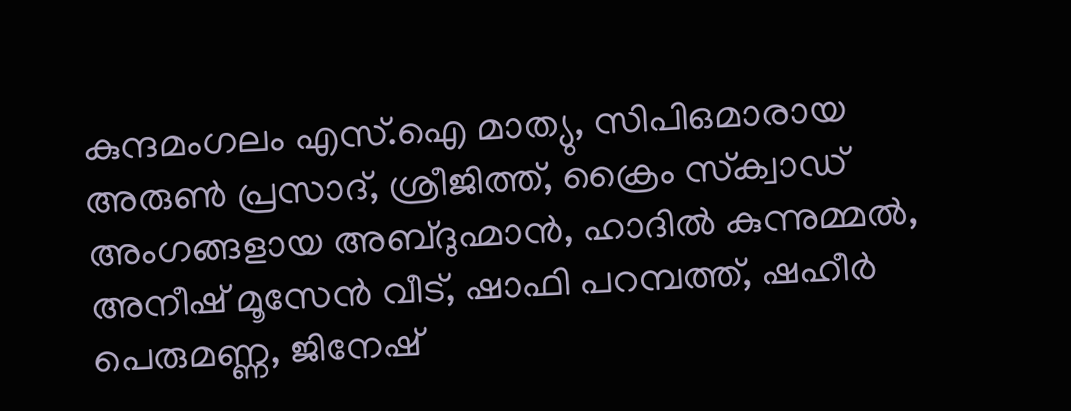കുന്ദമംഗലം എസ്.ഐ മാത്യു, സിപിഒമാരായ അരുൺ പ്രസാദ്, ശ്രീജിത്ത്, ക്രൈം സ്‌ക്വാഡ് അംഗങ്ങളായ അബ്ദുഹ്മാൻ, ഹാദിൽ കുന്നുമ്മൽ, അനീഷ് മൂസേൻ വീട്, ഷാഫി പറമ്പത്ത്, ഷഹീർ പെരുമണ്ണ, ജിനേഷ്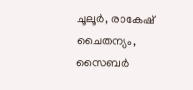ചൂലൂർ, രാകേഷ് ചൈതന്യം, സൈബർ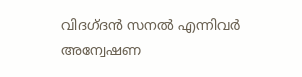വിദഗ്ദൻ സനൽ എന്നിവർ അന്വേഷണ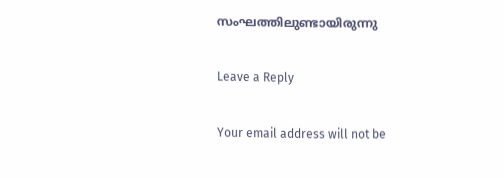സംഘത്തിലുണ്ടായിരുന്നു

Leave a Reply

Your email address will not be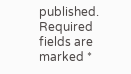published. Required fields are marked *